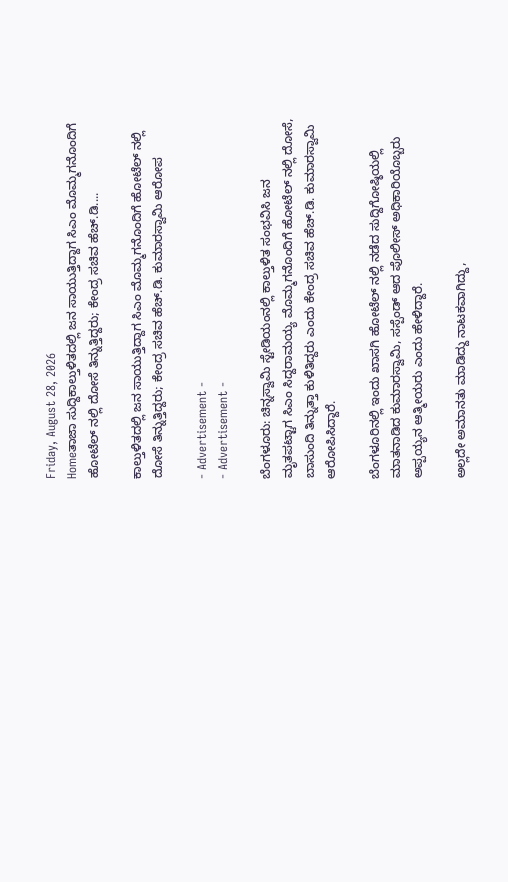Friday, August 28, 2026
Homeತಾಜಾ ಸುದ್ದಿಕಾಲ್ತುಳಿತದಲ್ಲಿ ಜನ ಸಾಯುತ್ತಿದ್ದಾಗ ಸಿಎಂ ಮೊಮ್ಮಗನೊಂದಿಗೆ ಹೋಟೆಲ್ ನಲ್ಲಿ‌ ದೋಸೆ ತಿನ್ನುತ್ತಿದ್ದರು; ಕೇಂದ್ರ ಸಚಿವ ಹೆಚ್.ಡಿ....

ಕಾಲ್ತುಳಿತದಲ್ಲಿ ಜನ ಸಾಯುತ್ತಿದ್ದಾಗ ಸಿಎಂ ಮೊಮ್ಮಗನೊಂದಿಗೆ ಹೋಟೆಲ್ ನಲ್ಲಿ‌ ದೋಸೆ ತಿನ್ನುತ್ತಿದ್ದರು; ಕೇಂದ್ರ ಸಚಿವ ಹೆಚ್.ಡಿ. ಕುಮಾರಸ್ವಾಮಿ ಆರೋಪ

- Advertisement -
- Advertisement -

ಬೆಂಗಳೂರು: ಚಿನ್ನಸ್ವಾಮಿ ಸ್ಟೇಡಿಯಂನಲ್ಲಿ ಕಾಲ್ತುಳಿತ ಸಂಭವಿಸಿ ಜನ ಮೃತಪಟ್ಟಾಗ ಸಿಎಂ ಸಿದ್ದರಾಮಯ್ಯ ಮೊಮ್ಮಗನೊಂದಿಗೆ ಹೋಟೆಲ್ ನಲ್ಲಿ ದೋಸೆ, ಬಾಸುಂದಿ ತಿನ್ನುತ್ತಾ ಕುಳಿತಿದ್ದರು ಎಂದು ಕೇಂದ್ರ ಸಚಿವ ಹೆಚ್.ಡಿ. ಕುಮಾರಸ್ವಾಮಿ ಆರೋಪಿಸಿದ್ದಾರೆ.

ಬೆಂಗಳೂರಿನಲ್ಲಿ ಇಂದು ಖಾಸಗಿ ಹೋಟೆಲ್ ನಲ್ಲಿ ನಡೆದ ಸುದ್ದಿಗೋಷ್ಠಿಯಲ್ಲಿ ಮಾತನಾಡಿದ ಕುಮಾರಸ್ವಾಮಿ, ಸಸ್ಪೆಂಡ್ ಆದ ಪೊಲೀಸ್ ಅಧಿಕಾರಿಯೊಬ್ಬರು ಅಪ್ಪಯ್ಯನ ಆತ್ಮೀಯರು ಎಂದು ಹೇಳಿದ್ದಾರೆ.

ಅಲ್ಲದೇ ಅಮಾನತು ಮಾಡಿದ್ದು ನಾಟಕವಾಗಿದ್ದು,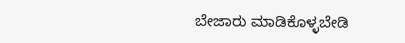ಬೇಜಾರು ಮಾಡಿಕೊಳ್ಳಬೇಡಿ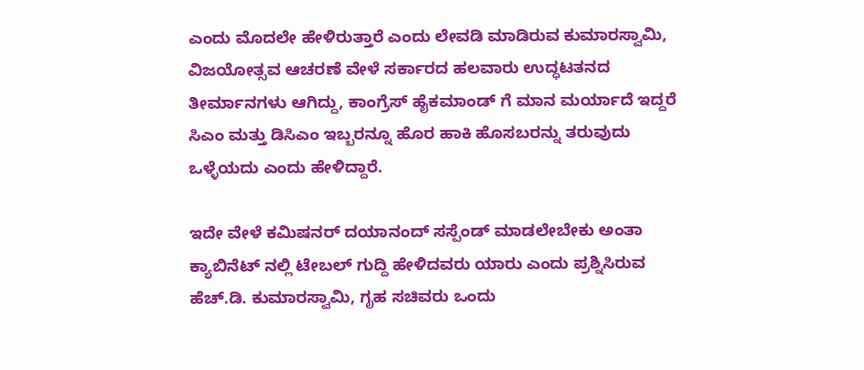ಎಂದು ಮೊದಲೇ ಹೇಳಿರುತ್ತಾರೆ ಎಂದು ಲೇವಡಿ ಮಾಡಿರುವ ಕುಮಾರಸ್ವಾಮಿ, ವಿಜಯೋತ್ಸವ ಆಚರಣೆ ವೇಳೆ ಸರ್ಕಾರದ ಹಲವಾರು ಉದ್ಧಟತನದ ತೀರ್ಮಾನಗಳು ಆಗಿದ್ದು, ಕಾಂಗ್ರೆಸ್ ಹೈಕಮಾಂಡ್ ಗೆ ಮಾನ ಮರ್ಯಾದೆ ಇದ್ದರೆ ಸಿಎಂ ಮತ್ತು ಡಿಸಿಎಂ ಇಬ್ಬರನ್ನೂ ಹೊರ ಹಾಕಿ ಹೊಸಬರನ್ನು ತರುವುದು ಒಳ್ಳೆಯದು ಎಂದು ಹೇಳಿದ್ದಾರೆ.

ಇದೇ ವೇಳೆ ಕಮಿಷನರ್ ದಯಾನಂದ್ ಸಸ್ಪೆಂಡ್ ಮಾಡಲೇಬೇಕು ಅಂತಾ ಕ್ಯಾಬಿನೆಟ್ ನಲ್ಲಿ ಟೇಬಲ್ ಗುದ್ದಿ ಹೇಳಿದವರು ಯಾರು ಎಂದು ಪ್ರಶ್ನಿಸಿರುವ ಹೆಚ್.ಡಿ. ಕುಮಾರಸ್ವಾಮಿ, ಗೃಹ ಸಚಿವರು ಒಂದು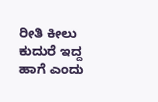ರೀತಿ ಕೀಲು ಕುದುರೆ ಇದ್ದ ಹಾಗೆ ಎಂದು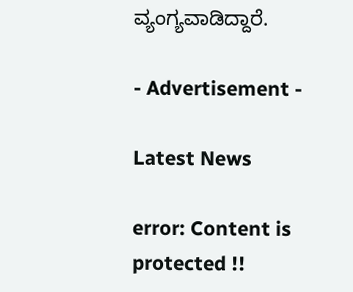ವ್ಯಂಗ್ಯವಾಡಿದ್ದಾರೆ.

- Advertisement -

Latest News

error: Content is protected !!